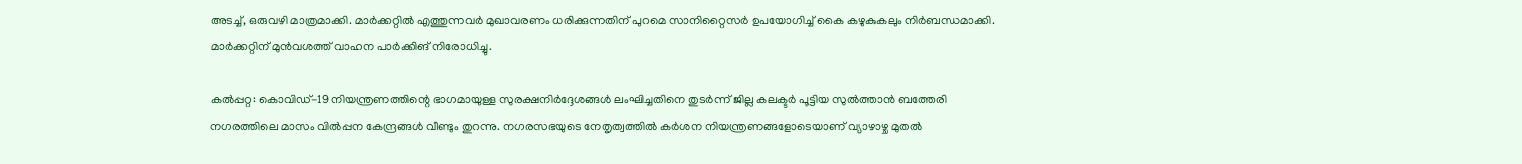അടച്ച്, ഒരുവഴി മാത്രമാക്കി. മാര്‍ക്കറ്റിൽ എത്തുന്നവര്‍ മുഖാവരണം ധരിക്കുന്നതിന് പുറമെ സാനിറ്റൈസര്‍ ഉപയോഗിച്ച് കൈ കഴുകുകലും നിര്‍ബന്ധമാക്കി. മാര്‍ക്കറ്റിന് മുന്‍വശത്ത് വാഹന പാര്‍ക്കിങ് നിരോധിച്ചു.

കല്‍പ്പറ്റ: കൊവിഡ്-19 നിയന്ത്രണത്തിന്റെ ഭാഗമായുള്ള സുരക്ഷനിര്‍ദ്ദേശങ്ങള്‍ ലംഘിച്ചതിനെ തുടര്‍ന്ന് ജില്ല കലക്ടര്‍ പൂട്ടിയ സുല്‍ത്താന്‍ ബത്തേരി നഗരത്തിലെ മാസം വില്‍പ്പന കേന്ദ്രങ്ങള്‍ വീണ്ടും തുറന്നു. നഗരസഭയുടെ നേതൃത്വത്തില്‍ കര്‍ശന നിയന്ത്രണങ്ങളോടെയാണ് വ്യാഴാഴ്ച മുതല്‍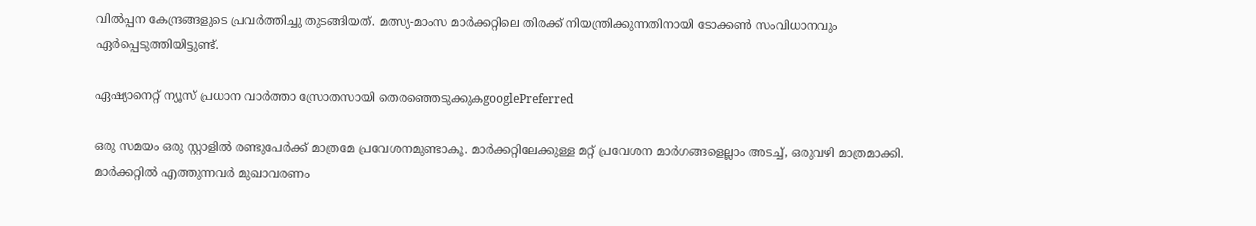വില്‍പ്പന കേന്ദ്രങ്ങളുടെ പ്രവര്‍ത്തിച്ചു തുടങ്ങിയത്. മത്സ്യ-മാംസ മാര്‍ക്കറ്റിലെ തിരക്ക് നിയന്ത്രിക്കുന്നതിനായി ടോക്കണ്‍ സംവിധാനവും ഏര്‍പ്പെടുത്തിയിട്ടുണ്ട്.

ഏഷ്യാനെറ്റ് ന്യൂസ് പ്രധാന വാർത്താ സ്രോതസായി തെരഞ്ഞെടുക്കുകgooglePreferred

ഒരു സമയം ഒരു സ്റ്റാളില്‍ രണ്ടുപേര്‍ക്ക് മാത്രമേ പ്രവേശനമുണ്ടാകൂ. മാര്‍ക്കറ്റിലേക്കുള്ള മറ്റ് പ്രവേശന മാര്‍ഗങ്ങളെല്ലാം അടച്ച്, ഒരുവഴി മാത്രമാക്കി. മാര്‍ക്കറ്റിൽ എത്തുന്നവര്‍ മുഖാവരണം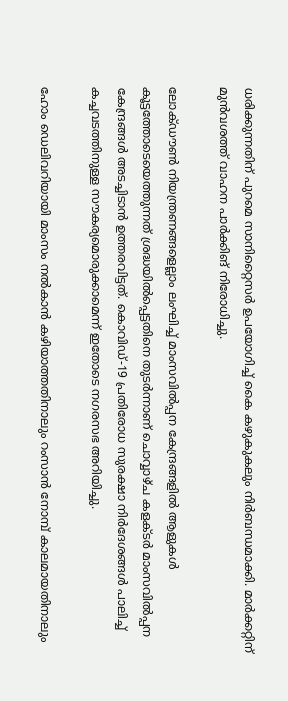ധരിക്കുന്നതിന് പുറമെ സാനിറ്റൈസര്‍ ഉപയോഗിച്ച് കൈ കഴുകുകലും നിര്‍ബന്ധമാക്കി. മാര്‍ക്കറ്റിന് മുന്‍വശത്ത് വാഹന പാര്‍ക്കിങ് നിരോധിച്ചു.

ലോക്ഡൗണ്‍ നിയന്ത്രണങ്ങളെല്ലാം ലംഘിച്ച് മാംസവില്‍പ്പന കേന്ദ്രങ്ങളില്‍ ആളുകള്‍ കൂട്ടത്തോടെയെത്തുന്നത് ശ്രദ്ധയില്‍പ്പെട്ടതിനെ തുടര്‍ന്നാണ് ചൊവ്വാഴ്ച കളക്ടര്‍ മാംസവില്‍പ്പന കേന്ദ്രങ്ങള്‍ അടച്ചിടാന്‍ ഉത്തരവിട്ടത്. കൊവിഡ്-19 പ്രതിരോധ സുരക്ഷാ നിര്‍ദേശങ്ങള്‍ പാലിച്ച് കച്ചവടത്തിനുള്ള സൗകര്യമൊരുക്കാമെന്ന് ഇതോടെ നഗരസഭ അറിയിച്ചു.

ഹോം ഡെലിവറിയായി മാംസം നല്‍കാന്‍ കഴിയാത്തതിനാലും റംസാന്‍ നോമ്പ് കാലമായതിനാലും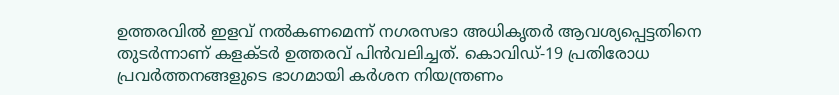ഉത്തരവില്‍ ഇളവ് നല്‍കണമെന്ന് നഗരസഭാ അധികൃതര്‍ ആവശ്യപ്പെട്ടതിനെ തുടര്‍ന്നാണ് കളക്ടര്‍ ഉത്തരവ് പിന്‍വലിച്ചത്. കൊവിഡ്-19 പ്രതിരോധ പ്രവര്‍ത്തനങ്ങളുടെ ഭാഗമായി കര്‍ശന നിയന്ത്രണം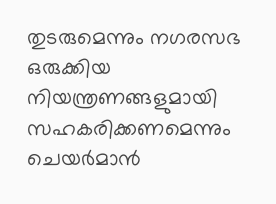തുടരുമെന്നും നഗരസഭ ഒരുക്കിയ നിയന്ത്രണങ്ങളുമായി സഹകരിക്കണമെന്നും ചെയര്‍മാന്‍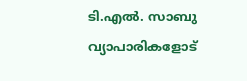ടി.എല്‍. സാബു വ്യാപാരികളോട്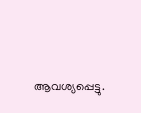ആവശ്യപ്പെട്ടു.